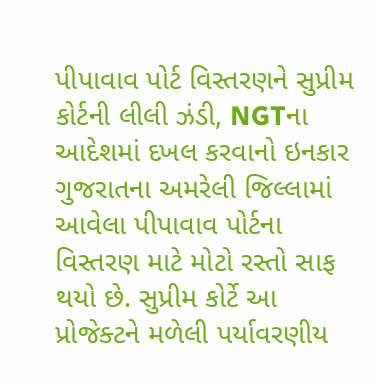પીપાવાવ પોર્ટ વિસ્તરણને સુપ્રીમ કોર્ટની લીલી ઝંડી, NGTના આદેશમાં દખલ કરવાનો ઇનકાર
ગુજરાતના અમરેલી જિલ્લામાં આવેલા પીપાવાવ પોર્ટના વિસ્તરણ માટે મોટો રસ્તો સાફ થયો છે. સુપ્રીમ કોર્ટે આ પ્રોજેક્ટને મળેલી પર્યાવરણીય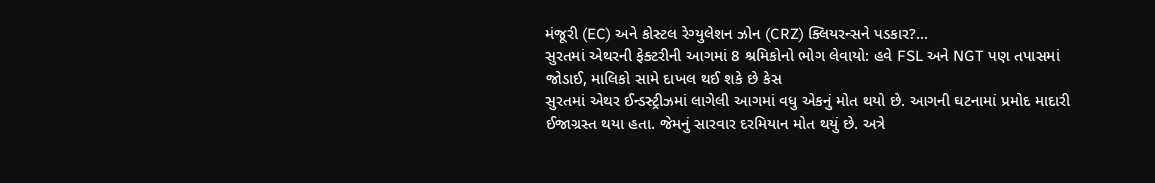મંજૂરી (EC) અને કોસ્ટલ રેગ્યુલેશન ઝોન (CRZ) ક્લિયરન્સને પડકાર?...
સુરતમાં એથરની ફેક્ટરીની આગમાં 8 શ્રમિકોનો ભોગ લેવાયો: હવે FSL અને NGT પણ તપાસમાં જોડાઈ, માલિકો સામે દાખલ થઈ શકે છે કેસ
સુરતમાં એથર ઈન્ડસ્ટ્રીઝમાં લાગેલી આગમાં વધુ એકનું મોત થયો છે. આગની ઘટનામાં પ્રમોદ માદારી ઈજાગ્રસ્ત થયા હતા. જેમનું સારવાર દરમિયાન મોત થયું છે. અત્રે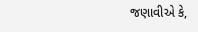જણાવીએ કે,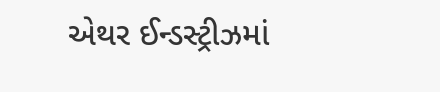એથર ઈન્ડસ્ટ્રીઝમાં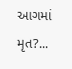આગમાં મૃત?...